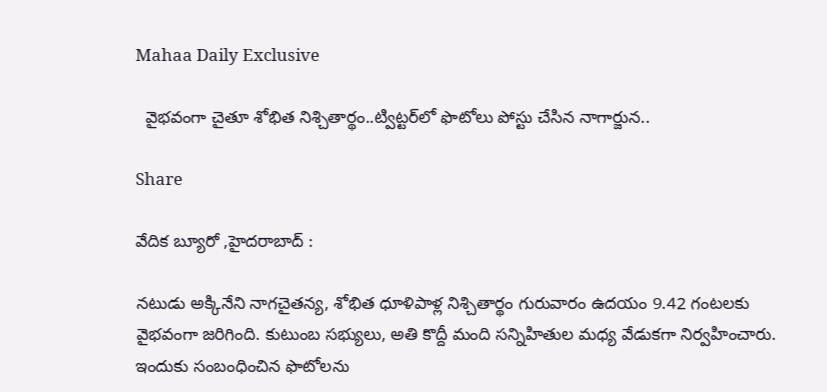Mahaa Daily Exclusive

  వైభవంగా చైతూ శోభిత నిశ్చితార్థం..ట్విట్టర్‌లో ఫొటోలు పోస్టు చేసిన నాగార్జున..

Share

వేదిక బ్యూరో ,హైదరాబాద్ :

నటుడు అక్కినేని నాగచైతన్య, శోభిత ధూళిపాళ్ల నిశ్చితార్థం గురువారం ఉదయం 9.42 గంటలకు వైభవంగా జరిగింది. కుటుంబ సభ్యులు, అతి కొద్దీ మంది సన్నిహితుల మధ్య వేడుకగా నిర్వహించారు. ఇందుకు సంబంధించిన ఫొటోలను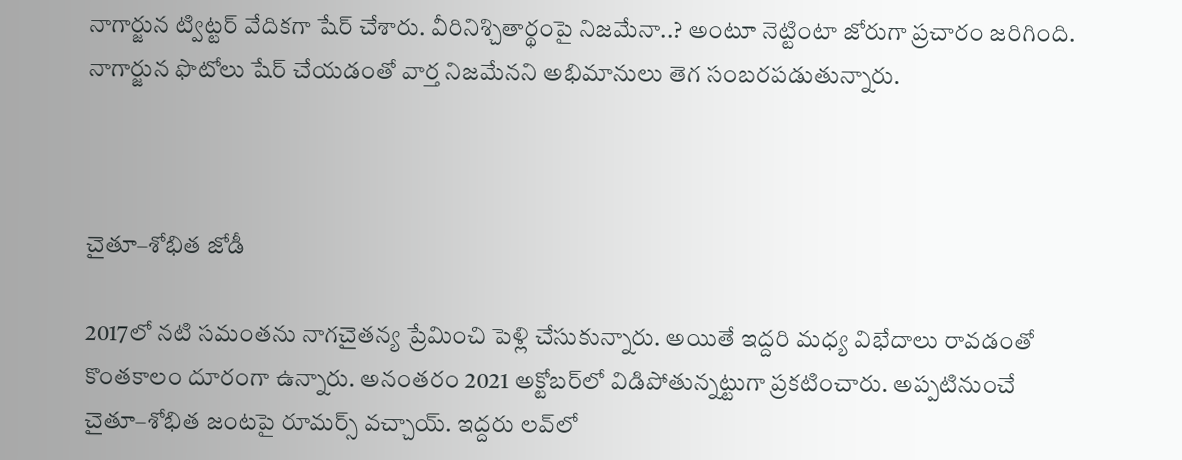నాగార్జున ట్విట్టర్‌ వేదికగా షేర్‌ చేశారు. వీరినిశ్చితార్థంపై నిజమేనా..? అంటూ నెట్టింటా జోరుగా ప్రచారం జరిగింది. నాగార్జున ఫొటోలు షేర్‌ చేయడంతో వార్త నిజమేనని అభిమానులు తెగ సంబరపడుతున్నారు.



చైతూ–శోభిత జోడీ

2017లో నటి సమంతను నాగచైతన్య ప్రేమించి పెళ్లి చేసుకున్నారు. అయితే ఇద్దరి మధ్య విభేదాలు రావడంతో కొంతకాలం దూరంగా ఉన్నారు. అనంతరం 2021 అక్టోబర్‌లో విడిపోతున్నట్టుగా ప్రకటించారు. అప్పటినుంచే చైతూ–శోభిత జంటపై రూమర్స్‌ వచ్చాయ్‌. ఇద్దరు లవ్‌లో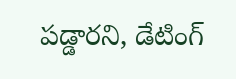పడ్డారని, డేటింగ్‌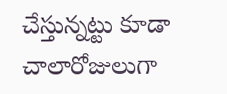చేస్తున్నట్టు కూడా చాలారోజులుగా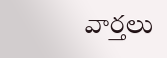వార్తలు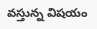వస్తున్న విషయం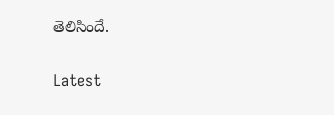తెలిసిందే.

Latest